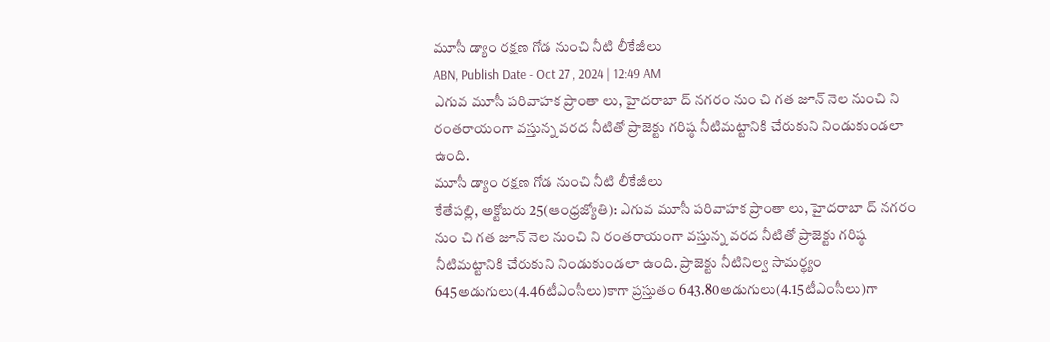మూసీ డ్యాం రక్షణ గోడ నుంచి నీటి లీకేజీలు
ABN, Publish Date - Oct 27 , 2024 | 12:49 AM
ఎగువ మూసీ పరివాహక ప్రాంతా లు, హైదరాబా ద్ నగరం నుం చి గత జూన్ నెల నుంచి ని రంతరాయంగా వస్తున్న వరద నీటితో ప్రాజెక్టు గరిష్ఠ నీటిమట్టానికి చేరుకుని నిండుకుండలా ఉంది.
మూసీ డ్యాం రక్షణ గోడ నుంచి నీటి లీకేజీలు
కేతేపల్లి, అక్టోబరు 25(ఆంధ్రజ్యోతి): ఎగువ మూసీ పరివాహక ప్రాంతా లు, హైదరాబా ద్ నగరం నుం చి గత జూన్ నెల నుంచి ని రంతరాయంగా వస్తున్న వరద నీటితో ప్రాజెక్టు గరిష్ఠ నీటిమట్టానికి చేరుకుని నిండుకుండలా ఉంది. ప్రాజెక్టు నీటినిల్వ సామర్థ్యం 645అడుగులు(4.46టీఎంసీలు)కాగా ప్రస్తుతం 643.80అడుగులు(4.15టీఎంసీలు)గా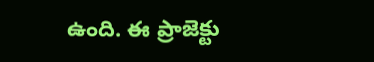ఉంది. ఈ ప్రాజెక్టు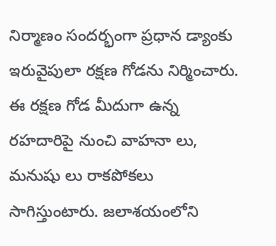నిర్మాణం సందర్భంగా ప్రధాన డ్యాంకు ఇరువైపులా రక్షణ గోడను నిర్మించారు. ఈ రక్షణ గోడ మీదుగా ఉన్న రహదారిపై నుంచి వాహనా లు, మనుషు లు రాకపోకలు సాగిస్తుంటారు. జలాశయంలోని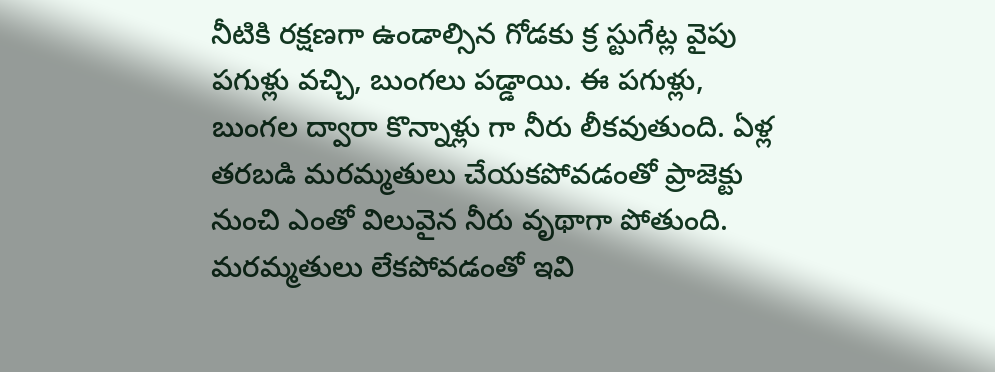నీటికి రక్షణగా ఉండాల్సిన గోడకు క్ర స్టుగేట్ల వైపు పగుళ్లు వచ్చి, బుంగలు పడ్డాయి. ఈ పగుళ్లు, బుంగల ద్వారా కొన్నాళ్లు గా నీరు లీకవుతుంది. ఏళ్ల తరబడి మరమ్మతులు చేయకపోవడంతో ప్రాజెక్టు నుంచి ఎంతో విలువైన నీరు వృథాగా పోతుంది. మరమ్మతులు లేకపోవడంతో ఇవి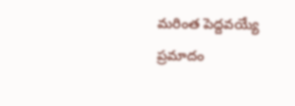మరింత పెద్దవయ్యే ప్రమాదం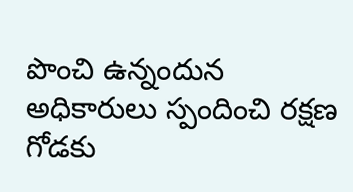పొంచి ఉన్నందున అధికారులు స్పందించి రక్షణ గోడకు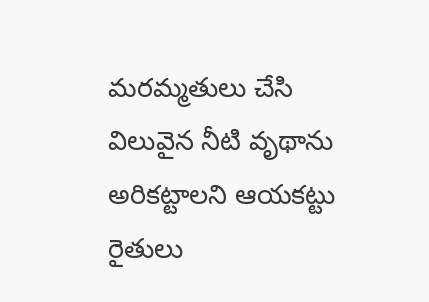మరమ్మతులు చేసి విలువైన నీటి వృథాను అరికట్టాలని ఆయకట్టు రైతులు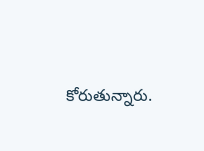కోరుతున్నారు.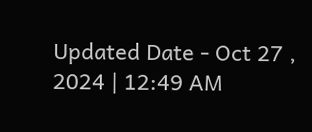Updated Date - Oct 27 , 2024 | 12:49 AM